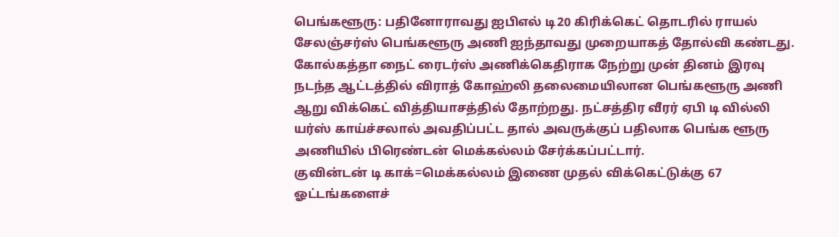பெங்களூரு: பதினோராவது ஐபிஎல் டி20 கிரிக்கெட் தொடரில் ராயல் சேலஞ்சர்ஸ் பெங்களூரு அணி ஐந்தாவது முறையாகத் தோல்வி கண்டது. கோல்கத்தா நைட் ரைடர்ஸ் அணிக்கெதிராக நேற்று முன் தினம் இரவு நடந்த ஆட்டத்தில் விராத் கோஹ்லி தலைமையிலான பெங்களூரு அணி ஆறு விக்கெட் வித்தியாசத்தில் தோற்றது. நட்சத்திர வீரர் ஏபி டி வில்லி யர்ஸ் காய்ச்சலால் அவதிப்பட்ட தால் அவருக்குப் பதிலாக பெங்க ளூரு அணியில் பிரெண்டன் மெக்கல்லம் சேர்க்கப்பட்டார்.
குவின்டன் டி காக்=மெக்கல்லம் இணை முதல் விக்கெட்டுக்கு 67 ஓட்டங்களைச்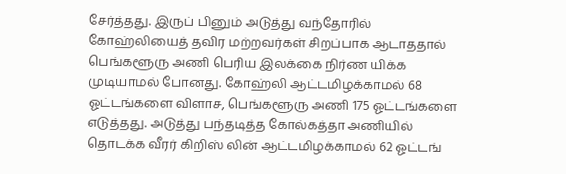சேர்த்தது. இருப் பினும் அடுத்து வந்தோரில் கோஹ்லியைத் தவிர மற்றவர்கள் சிறப்பாக ஆடாததால் பெங்களூரு அணி பெரிய இலக்கை நிர்ண யிக்க முடியாமல் போனது. கோஹ்லி ஆட்டமிழக்காமல் 68 ஓட்டங்களை விளாச, பெங்களூரு அணி 175 ஓட்டங்களை எடுத்தது. அடுத்து பந்தடித்த கோல்கத்தா அணியில் தொடக்க வீரர் கிறிஸ் லின் ஆட்டமிழக்காமல் 62 ஓட்டங்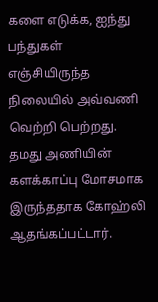களை எடுக்க, ஐந்து பந்துகள் எஞ்சியிருந்த நிலையில் அவ்வணி வெற்றி பெற்றது. தமது அணியின் களக்காப்பு மோசமாக இருந்ததாக கோஹ்லி ஆதங்கப்பட்டார்.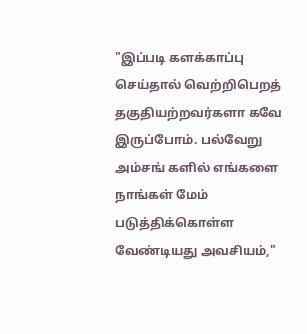"இப்படி களக்காப்பு செய்தால் வெற்றிபெறத் தகுதியற்றவர்களா கவே இருப்போம். பல்வேறு அம்சங் களில் எங்களை நாங்கள் மேம் படுத்திக்கொள்ள வேண்டியது அவசியம்,"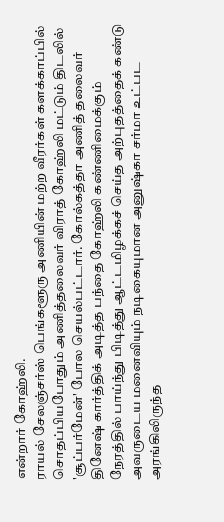என்றார் கோஹ்லி.
ராயல் சேலஞ்சர்ஸ் பெங்களூரு அணியின் மற்ற வீரர்கள் களக்காப்பில் சொதப்பியபோதும் அணித்தலைவர் விராத் கோஹ்லி மட்டும் திடலில் 'சூப்பர்மேன்' போல செயல்பட்டார். கோல்கத்தா அணித் தலைவர் தினேஷ் கார்த்திக் அடித்த பந்தை கோஹ்லி கண்ணிமைக்கும் நேரத்தில் பாய்ந்து பிடித்து ஆட்டமிழக்கச் செய்த அற்புதத்தைக் கண்டு அவருடைய மனைவியும் நடிகையுமான அனுஷ்கா சர்மா உட்பட அரங்கிலிருந்த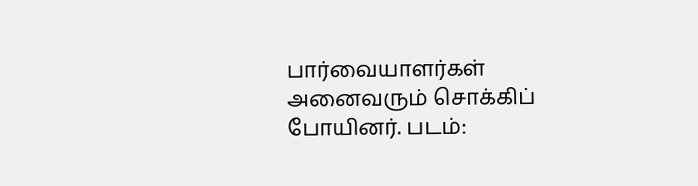பார்வையாளர்கள் அனைவரும் சொக்கிப் போயினர். படம்: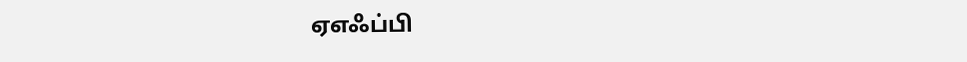ஏஎஃப்பி